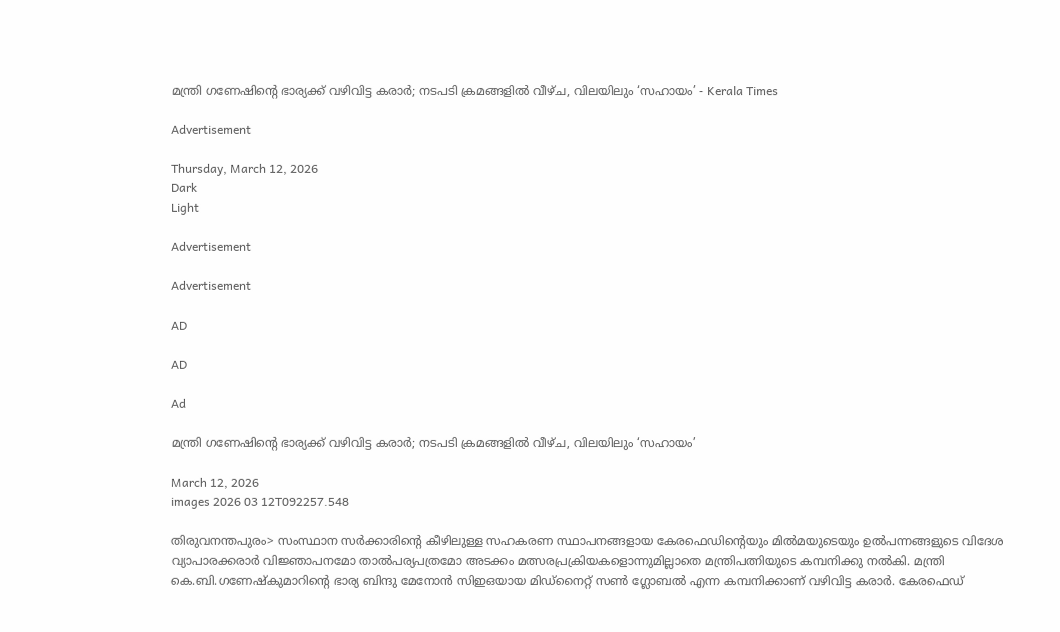മന്ത്രി ഗണേഷിന്റെ ഭാര്യക്ക് വഴിവിട്ട കരാർ; നടപടി ക്രമങ്ങളിൽ വീഴ്ച, വിലയിലും ‘സഹായം’ - Kerala Times

Advertisement

Thursday, March 12, 2026
Dark
Light

Advertisement

Advertisement

AD

AD

Ad

മന്ത്രി ഗണേഷിന്റെ ഭാര്യക്ക് വഴിവിട്ട കരാർ; നടപടി ക്രമങ്ങളിൽ വീഴ്ച, വിലയിലും ‘സഹായം’

March 12, 2026
images 2026 03 12T092257.548

തിരുവനന്തപുരം> സംസ്ഥാന സർക്കാരിന്റെ കീഴിലുള്ള സഹകരണ സ്ഥാപനങ്ങളായ കേരഫെഡിന്റെയും മിൽമയുടെയും ഉൽപന്നങ്ങളുടെ വിദേശ വ്യാപാരക്കരാർ വിജ്ഞാപനമോ താൽപര്യപത്രമോ അടക്കം മത്സരപ്രക്രിയകളൊന്നുമില്ലാതെ മന്ത്രിപത്നിയുടെ കമ്പനിക്കു നൽകി. മന്ത്രി കെ.ബി.ഗണേഷ്കുമാറിന്റെ ഭാര്യ ബിന്ദു മേനോൻ സിഇഒയായ മിഡ്നൈറ്റ് സൺ ഗ്ലോബൽ എന്ന കമ്പനിക്കാണ് വഴിവിട്ട കരാർ. കേരഫെഡ്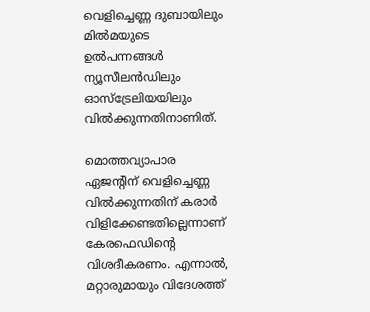വെളിച്ചെണ്ണ ദുബായിലും മിൽമയുടെ ഉൽപന്നങ്ങൾ ന്യൂസീലൻഡിലും ഓസ്ട്രേലിയയിലും വിൽക്കുന്നതിനാണിത്.

മൊത്തവ്യാപാര ഏജന്റിന് വെളിച്ചെണ്ണ വിൽക്കുന്നതിന് കരാർ വിളിക്കേണ്ടതില്ലെന്നാണ് കേരഫെഡിന്റെ വിശദീകരണം. എന്നാൽ, മറ്റാരുമായും വിദേശത്ത്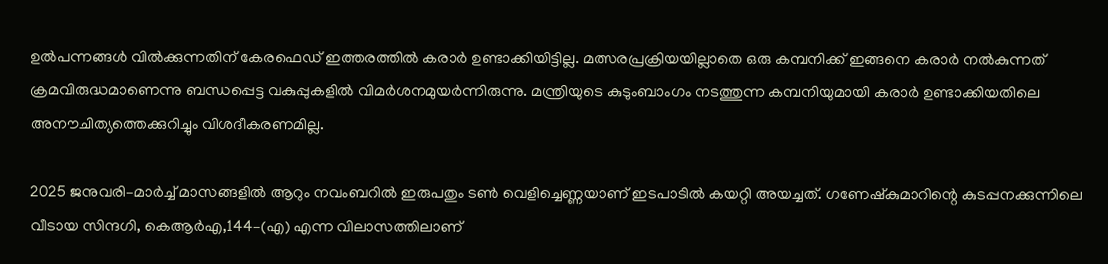ഉൽപന്നങ്ങൾ വിൽക്കുന്നതിന് കേരഫെ‍ഡ് ഇത്തരത്തിൽ കരാർ ഉണ്ടാക്കിയിട്ടില്ല. മത്സരപ്രക്രിയയില്ലാതെ ഒരു കമ്പനിക്ക് ഇങ്ങനെ കരാർ നൽകുന്നത് ക്രമവിരുദ്ധമാണെന്നു ബന്ധപ്പെട്ട വകുപ്പുകളിൽ വിമർശനമുയർന്നിരുന്നു. മന്ത്രിയുടെ കുടുംബാംഗം നടത്തുന്ന കമ്പനിയുമായി കരാർ ഉണ്ടാക്കിയതിലെ അനൗചിത്യത്തെക്കുറിച്ചും വിശദീകരണമില്ല.

2025 ജനുവരി–മാർച്ച് മാസങ്ങളിൽ ആറും നവംബറിൽ ഇരുപതും ടൺ വെളിച്ചെണ്ണയാണ് ഇടപാടിൽ കയറ്റി അയച്ചത്. ഗണേഷ്കുമാറിന്റെ കുടപ്പനക്കുന്നിലെ വീടായ സിന്ദഗി, കെആർഎ,144–(എ) എന്ന വിലാസത്തിലാണ്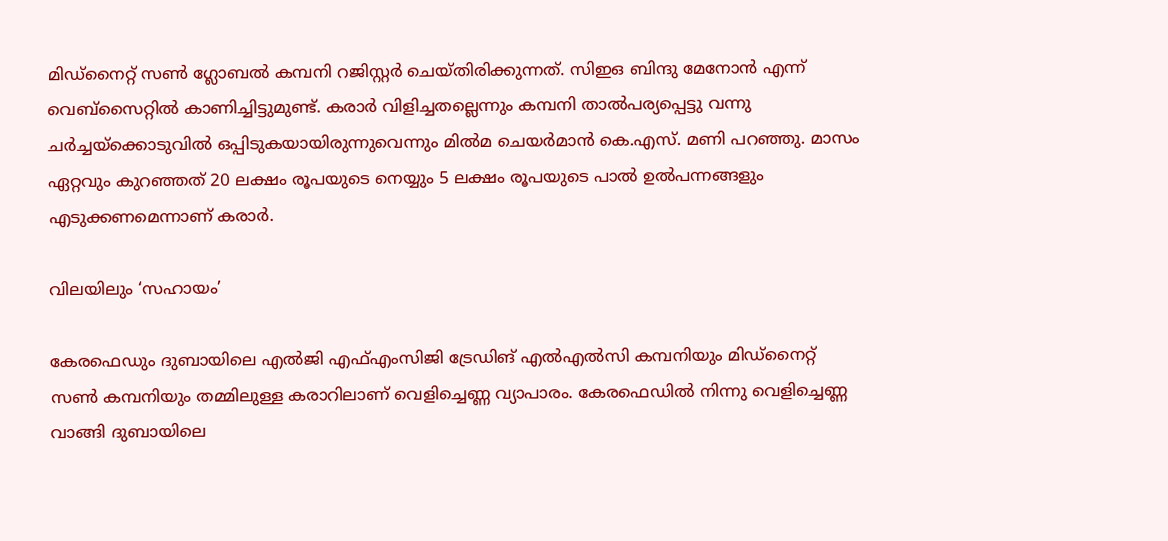മിഡ്നൈറ്റ് സൺ ഗ്ലോബൽ കമ്പനി റജിസ്റ്റർ ചെയ്തിരിക്കുന്നത്. സിഇഒ ബിന്ദു മേനോൻ എന്ന് വെബ്സൈറ്റിൽ കാണിച്ചിട്ടുമുണ്ട്. കരാർ വിളിച്ചതല്ലെന്നും കമ്പനി താൽപര്യപ്പെട്ടു വന്നു ചർച്ചയ്ക്കൊടുവിൽ ഒപ്പിടുകയായിരുന്നുവെന്നും മിൽമ ചെയർമാൻ കെ.എസ്. മണി പറഞ്ഞു. മാസം ഏറ്റവും കുറഞ്ഞത് 20 ലക്ഷം രൂപയുടെ നെയ്യും 5 ലക്ഷം രൂപയുടെ പാൽ ഉൽപന്നങ്ങളും എടുക്കണമെന്നാണ് കരാർ.

വിലയിലും ‘സഹായം’

കേരഫെഡും ദുബായിലെ എൽജി എഫ്എംസിജി ട്രേഡിങ് എൽഎൽസി കമ്പനിയും മിഡ്നൈറ്റ് സൺ കമ്പനിയും തമ്മിലുള്ള കരാറിലാണ് വെളിച്ചെണ്ണ വ്യാപാരം. കേരഫെഡിൽ നിന്നു വെളിച്ചെണ്ണ വാങ്ങി ദുബായിലെ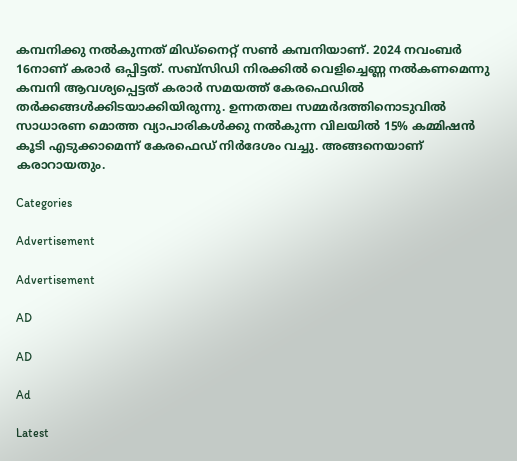കമ്പനിക്കു നൽകുന്നത് മിഡ്നൈറ്റ് സൺ കമ്പനിയാണ്. 2024 നവംബർ 16നാണ് കരാർ ഒപ്പിട്ടത്. സബ്സിഡി നിരക്കിൽ വെളിച്ചെണ്ണ നൽകണമെന്നു കമ്പനി ആവശ്യപ്പെട്ടത് കരാർ സമയത്ത് കേരഫെഡിൽ തർക്കങ്ങൾക്കിടയാക്കിയിരുന്നു. ഉന്നതതല സമ്മർദത്തിനൊടുവിൽ സാധാരണ മൊത്ത വ്യാപാരികൾക്കു നൽകുന്ന വിലയിൽ 15% കമ്മിഷൻ കൂടി എടുക്കാമെന്ന് കേരഫെഡ് നിർദേശം വച്ചു. അങ്ങനെയാണ് കരാറായതും.

Categories

Advertisement

Advertisement

AD

AD

Ad

Latest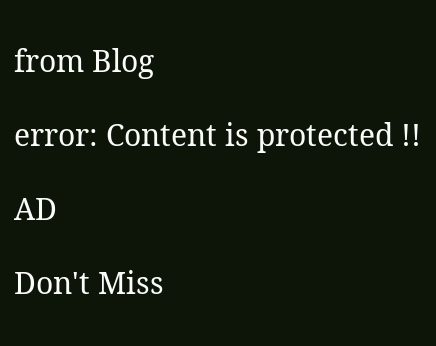from Blog

error: Content is protected !!

AD

Don't Miss